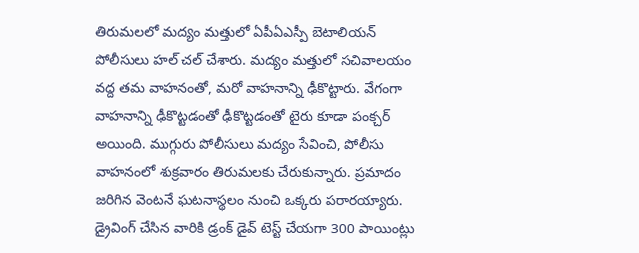తిరుమలలో మద్యం మత్తులో ఏపీఏఎస్పీ బెటాలియన్ పోలీసులు హల్ చల్ చేశారు. మద్యం మత్తులో సచివాలయం వద్ద తమ వాహనంతో, మరో వాహనాన్ని ఢీకొట్టారు. వేగంగా వాహనాన్ని ఢీకొట్టడంతో ఢీకొట్టడంతో టైరు కూడా పంక్చర్ అయింది. ముగ్గురు పోలీసులు మద్యం సేవించి, పోలీసు వాహనంలో శుక్రవారం తిరుమలకు చేరుకున్నారు. ప్రమాదం జరిగిన వెంటనే ఘటనాస్థలం నుంచి ఒక్కరు పరారయ్యారు. డ్రైవింగ్ చేసిన వారికి డ్రంక్ డైవ్ టెస్ట్ చేయగా 300 పాయింట్లు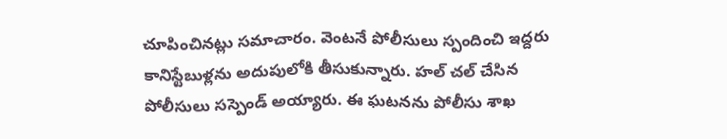చూపించినట్లు సమాచారం. వెంటనే పోలీసులు స్పందించి ఇద్దరు కానిస్టేబుళ్లను అదుపులోకి తీసుకున్నారు. హల్ చల్ చేసిన పోలీసులు సస్పెండ్ అయ్యారు. ఈ ఘటనను పోలీసు శాఖ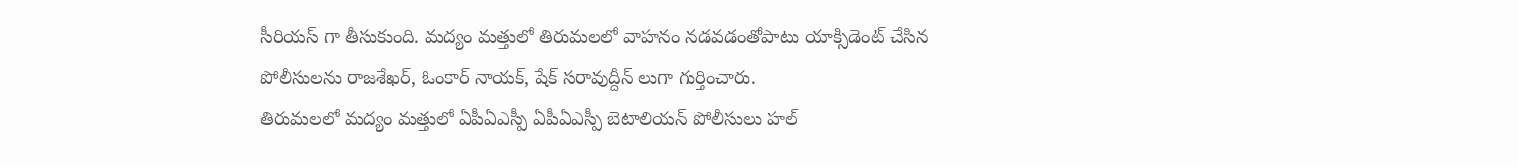సీరియస్ గా తీసుకుంది. మద్యం మత్తులో తిరుమలలో వాహనం నడవడంతోపాటు యాక్సిడెంట్ చేసిన పోలీసులను రాజశేఖర్, ఓంకార్ నాయక్, షేక్ సరావుద్దీన్ లుగా గుర్తించారు.
తిరుమలలో మద్యం మత్తులో ఏపీఏఎస్పీ ఏపీఏఎస్పీ బెటాలియన్ పోలీసులు హల్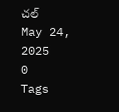చల్
May 24, 2025
0
Tags